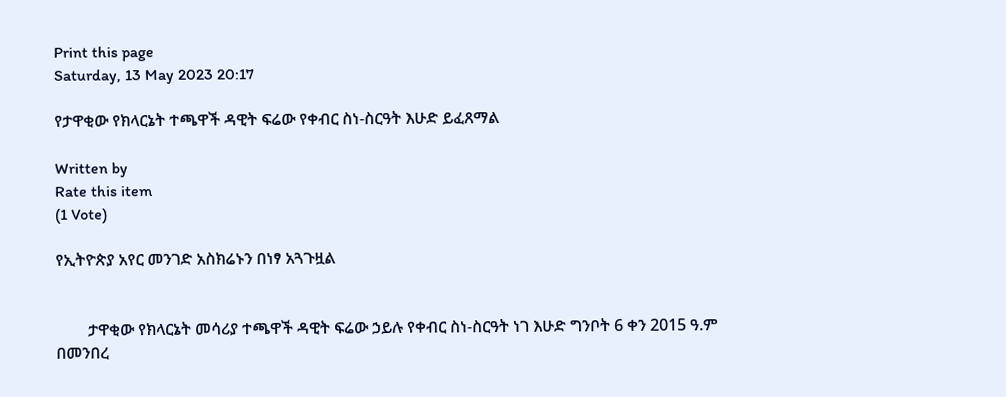Print this page
Saturday, 13 May 2023 20:17

የታዋቂው የክላርኔት ተጫዋች ዳዊት ፍሬው የቀብር ስነ-ስርዓት እሁድ ይፈጸማል

Written by
Rate this item
(1 Vote)

የኢትዮጵያ አየር መንገድ አስክሬኑን በነፃ አጓጉዟል


        ታዋቂው የክላርኔት መሳሪያ ተጫዋች ዳዊት ፍሬው ኃይሉ የቀብር ስነ-ስርዓት ነገ እሁድ ግንቦት 6 ቀን 2015 ዓ.ም በመንበረ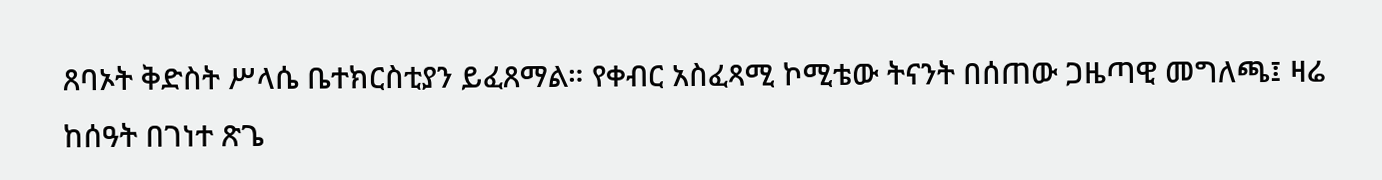ጸባኦት ቅድስት ሥላሴ ቤተክርስቲያን ይፈጸማል። የቀብር አስፈጻሚ ኮሚቴው ትናንት በሰጠው ጋዜጣዊ መግለጫ፤ ዛሬ ከሰዓት በገነተ ጽጌ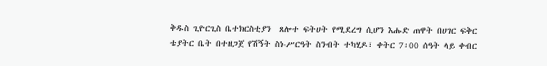ቅዱስ ጊዮርጊስ ቤተክርስቲያን  ጸሎተ ፍትሀት የሚደረግ ሲሆን እሑድ ጠዋት በሀገር ፍቅር ቴያትር ቤት በተዘጋጀ የሽኝት ስነ-ሥርዓት ስንብት ተካሂዶ፣ ቀትር 7፡00 ሰዓት ላይ ቀብር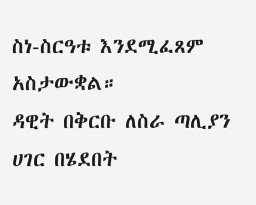ስነ-ስርዓቱ እንደሚፈጸም አስታውቋል።
ዳዊት በቅርቡ ለስራ ጣሊያን ሀገር በሄደበት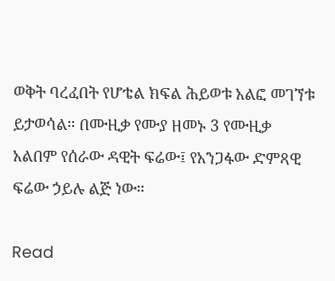ወቅት ባረፈበት የሆቴል ክፍል ሕይወቱ አልፎ መገኘቱ ይታወሳል። በሙዚቃ የሙያ ዘመኑ 3 የሙዚቃ አልበም የሰራው ዳዊት ፍሬው፤ የአንጋፋው ድምጻዊ ፍሬው ኃይሉ ልጅ ነው።

Read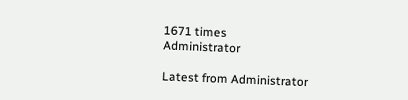1671 times
Administrator

Latest from Administrator